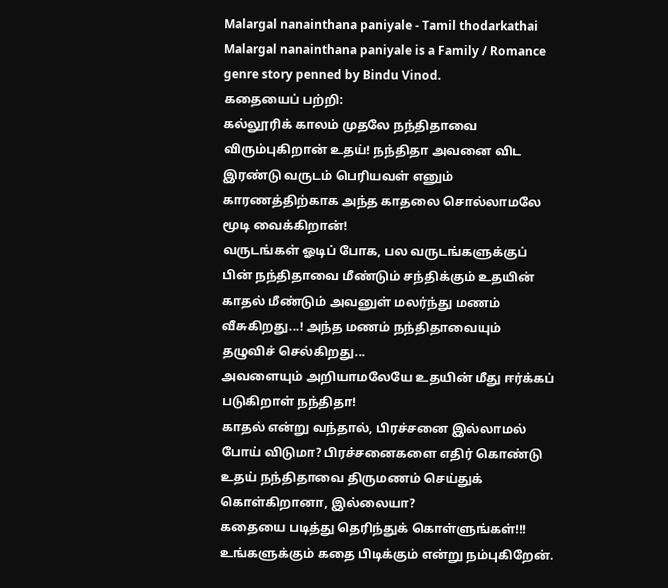Malargal nanainthana paniyale - Tamil thodarkathai
Malargal nanainthana paniyale is a Family / Romance genre story penned by Bindu Vinod.
கதையைப் பற்றி:
கல்லூரிக் காலம் முதலே நந்திதாவை விரும்புகிறான் உதய்! நந்திதா அவனை விட இரண்டு வருடம் பெரியவள் எனும் காரணத்திற்காக அந்த காதலை சொல்லாமலே மூடி வைக்கிறான்!
வருடங்கள் ஓடிப் போக, பல வருடங்களுக்குப் பின் நந்திதாவை மீண்டும் சந்திக்கும் உதயின் காதல் மீண்டும் அவனுள் மலர்ந்து மணம் வீசுகிறது...! அந்த மணம் நந்திதாவையும் தழுவிச் செல்கிறது...
அவளையும் அறியாமலேயே உதயின் மீது ஈர்க்கப் படுகிறாள் நந்திதா!
காதல் என்று வந்தால், பிரச்சனை இல்லாமல் போய் விடுமா? பிரச்சனைகளை எதிர் கொண்டு உதய் நந்திதாவை திருமணம் செய்துக் கொள்கிறானா, இல்லையா?
கதையை படித்து தெரிந்துக் கொள்ளுங்கள்!!!
உங்களுக்கும் கதை பிடிக்கும் என்று நம்புகிறேன்.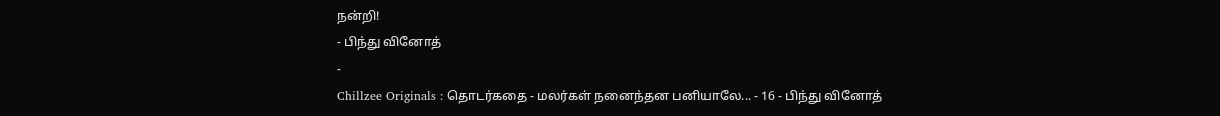நன்றி!
- பிந்து வினோத்
-
Chillzee Originals : தொடர்கதை - மலர்கள் நனைந்தன பனியாலே... - 16 - பிந்து வினோத்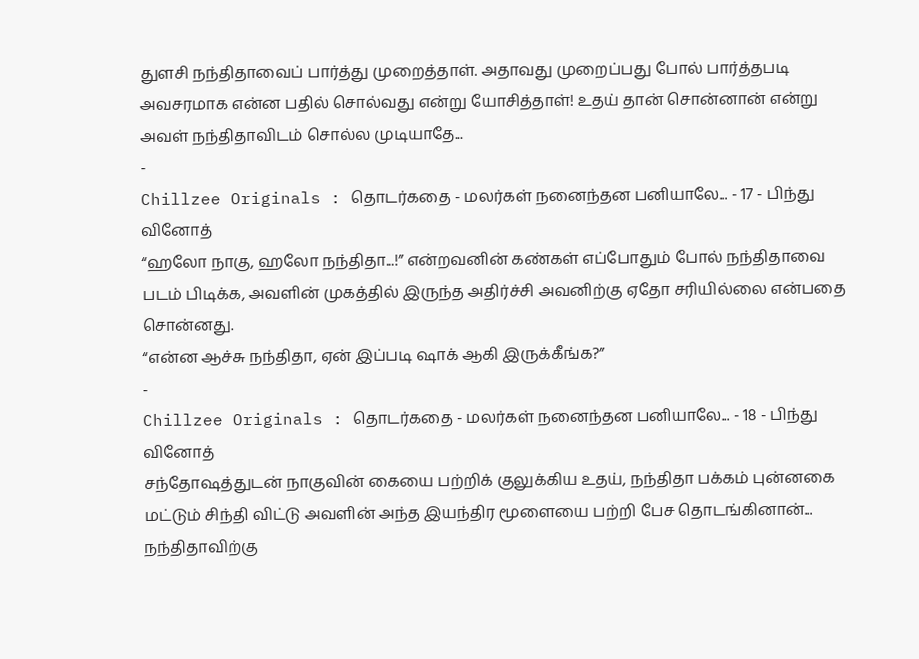துளசி நந்திதாவைப் பார்த்து முறைத்தாள். அதாவது முறைப்பது போல் பார்த்தபடி அவசரமாக என்ன பதில் சொல்வது என்று யோசித்தாள்! உதய் தான் சொன்னான் என்று அவள் நந்திதாவிடம் சொல்ல முடியாதே...
-
Chillzee Originals : தொடர்கதை - மலர்கள் நனைந்தன பனியாலே... - 17 - பிந்து வினோத்
“ஹலோ நாகு, ஹலோ நந்திதா...!” என்றவனின் கண்கள் எப்போதும் போல் நந்திதாவை படம் பிடிக்க, அவளின் முகத்தில் இருந்த அதிர்ச்சி அவனிற்கு ஏதோ சரியில்லை என்பதை சொன்னது.
“என்ன ஆச்சு நந்திதா, ஏன் இப்படி ஷாக் ஆகி இருக்கீங்க?”
-
Chillzee Originals : தொடர்கதை - மலர்கள் நனைந்தன பனியாலே... - 18 - பிந்து வினோத்
சந்தோஷத்துடன் நாகுவின் கையை பற்றிக் குலுக்கிய உதய், நந்திதா பக்கம் புன்னகை மட்டும் சிந்தி விட்டு அவளின் அந்த இயந்திர மூளையை பற்றி பேச தொடங்கினான்...
நந்திதாவிற்கு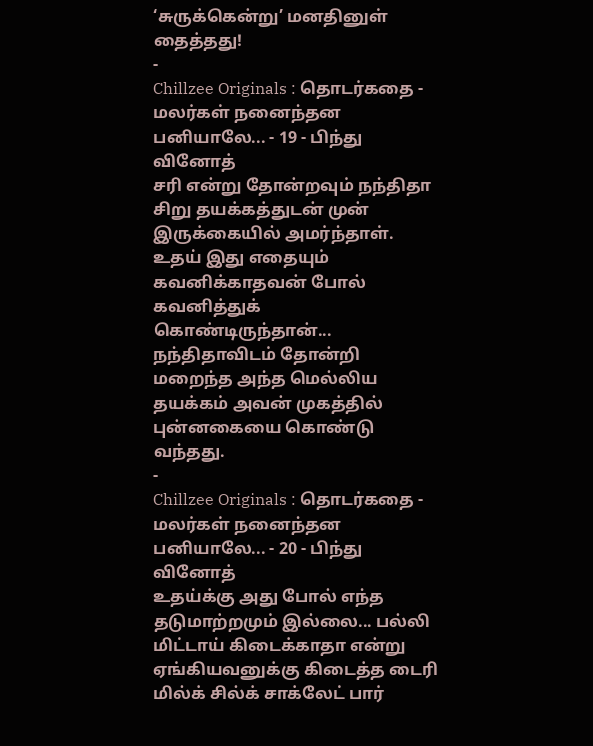‘சுருக்கென்று’ மனதினுள் தைத்தது!
-
Chillzee Originals : தொடர்கதை - மலர்கள் நனைந்தன பனியாலே... - 19 - பிந்து வினோத்
சரி என்று தோன்றவும் நந்திதா சிறு தயக்கத்துடன் முன் இருக்கையில் அமர்ந்தாள்.
உதய் இது எதையும் கவனிக்காதவன் போல் கவனித்துக் கொண்டிருந்தான்...
நந்திதாவிடம் தோன்றி மறைந்த அந்த மெல்லிய தயக்கம் அவன் முகத்தில் புன்னகையை கொண்டு வந்தது.
-
Chillzee Originals : தொடர்கதை - மலர்கள் நனைந்தன பனியாலே... - 20 - பிந்து வினோத்
உதய்க்கு அது போல் எந்த தடுமாற்றமும் இல்லை... பல்லி மிட்டாய் கிடைக்காதா என்று ஏங்கியவனுக்கு கிடைத்த டைரி மில்க் சில்க் சாக்லேட் பார்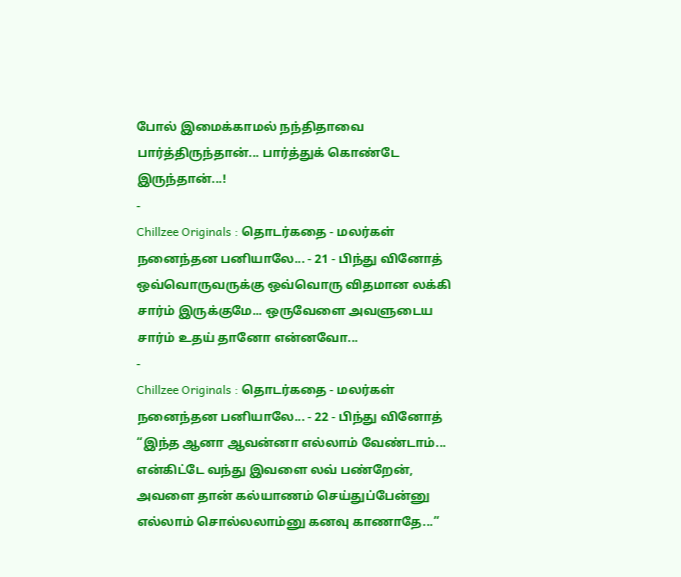போல் இமைக்காமல் நந்திதாவை பார்த்திருந்தான்... பார்த்துக் கொண்டே இருந்தான்...!
-
Chillzee Originals : தொடர்கதை - மலர்கள் நனைந்தன பனியாலே... - 21 - பிந்து வினோத்
ஒவ்வொருவருக்கு ஒவ்வொரு விதமான லக்கி சார்ம் இருக்குமே... ஒருவேளை அவளுடைய சார்ம் உதய் தானோ என்னவோ...
-
Chillzee Originals : தொடர்கதை - மலர்கள் நனைந்தன பனியாலே... - 22 - பிந்து வினோத்
“இந்த ஆனா ஆவன்னா எல்லாம் வேண்டாம்... என்கிட்டே வந்து இவளை லவ் பண்றேன், அவளை தான் கல்யாணம் செய்துப்பேன்னு எல்லாம் சொல்லலாம்னு கனவு காணாதே...”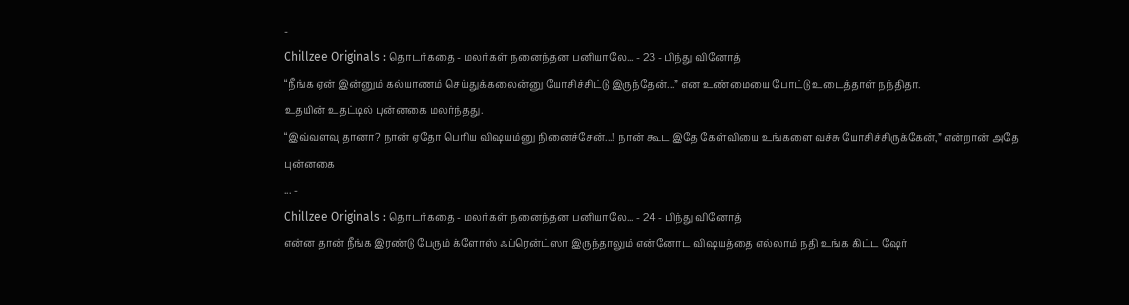-
Chillzee Originals : தொடர்கதை - மலர்கள் நனைந்தன பனியாலே... - 23 - பிந்து வினோத்
“நீங்க ஏன் இன்னும் கல்யாணம் செய்துக்கலைன்னு யோசிச்சிட்டு இருந்தேன்...” என உண்மையை போட்டு உடைத்தாள் நந்திதா.
உதயின் உதட்டில் புன்னகை மலர்ந்தது.
“இவ்வளவு தானா? நான் ஏதோ பெரிய விஷயம்னு நினைச்சேன்...! நான் கூட இதே கேள்வியை உங்களை வச்சு யோசிச்சிருக்கேன்,” என்றான் அதே புன்னகை
... -
Chillzee Originals : தொடர்கதை - மலர்கள் நனைந்தன பனியாலே... - 24 - பிந்து வினோத்
என்ன தான் நீங்க இரண்டு பேரும் க்ளோஸ் ஃப்ரென்ட்ஸா இருந்தாலும் என்னோட விஷயத்தை எல்லாம் நதி உங்க கிட்ட ஷேர்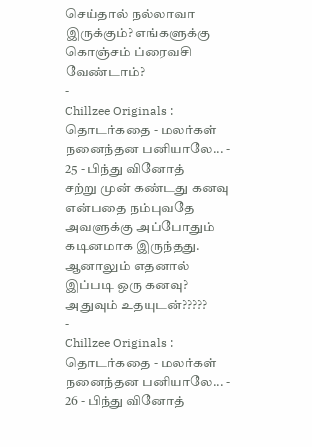செய்தால் நல்லாவா இருக்கும்? எங்களுக்கு கொஞ்சம் ப்ரைவசி வேண்டாம்?
-
Chillzee Originals : தொடர்கதை - மலர்கள் நனைந்தன பனியாலே... - 25 - பிந்து வினோத்
சற்று முன் கண்டது கனவு என்பதை நம்புவதே அவளுக்கு அப்போதும் கடினமாக இருந்தது.
ஆனாலும் எதனால் இப்படி ஒரு கனவு?
அதுவும் உதயுடன்?????
-
Chillzee Originals : தொடர்கதை - மலர்கள் நனைந்தன பனியாலே... - 26 - பிந்து வினோத்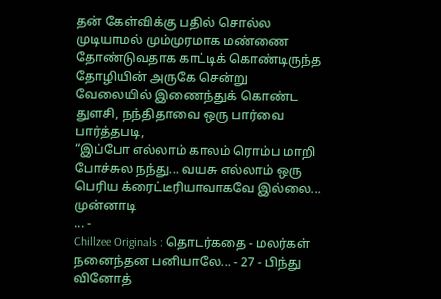தன் கேள்விக்கு பதில் சொல்ல முடியாமல் மும்முரமாக மண்ணை தோண்டுவதாக காட்டிக் கொண்டிருந்த தோழியின் அருகே சென்று வேலையில் இணைந்துக் கொண்ட துளசி, நந்திதாவை ஒரு பார்வை பார்த்தபடி,
“இப்போ எல்லாம் காலம் ரொம்ப மாறி போச்சுல நந்து... வயசு எல்லாம் ஒரு பெரிய க்ரைட்டீரியாவாகவே இல்லை... முன்னாடி
... -
Chillzee Originals : தொடர்கதை - மலர்கள் நனைந்தன பனியாலே... - 27 - பிந்து வினோத்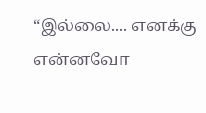“இல்லை.... எனக்கு என்னவோ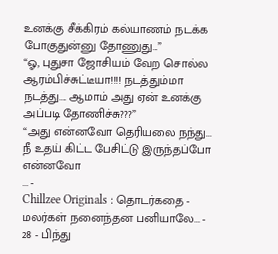உனக்கு சீக்கிரம் கல்யாணம் நடக்க போகுதுன்னு தோணுது...”
“ஓ, புதுசா ஜோசியம் வேற சொல்ல ஆரம்பிச்சுட்டீயா!!!! நடத்தும்மா நடத்து.... ஆமாம் அது ஏன் உனக்கு அப்படி தோணிச்சு???”
“அது என்னவோ தெரியலை நந்து... நீ உதய் கிட்ட பேசிட்டு இருந்தப்போ என்னவோ
... -
Chillzee Originals : தொடர்கதை - மலர்கள் நனைந்தன பனியாலே... - 28 - பிந்து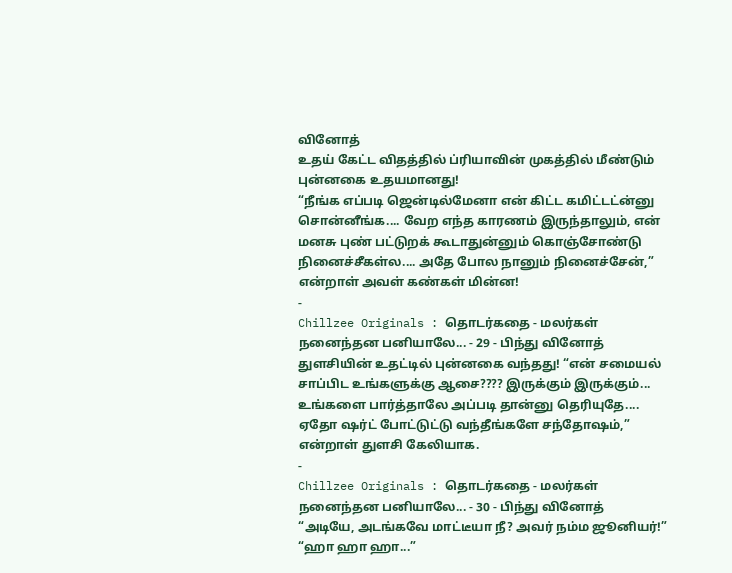வினோத்
உதய் கேட்ட விதத்தில் ப்ரியாவின் முகத்தில் மீண்டும் புன்னகை உதயமானது!
“நீங்க எப்படி ஜென்டில்மேனா என் கிட்ட கமிட்டட்ன்னு சொன்னீங்க.... வேற எந்த காரணம் இருந்தாலும், என் மனசு புண் பட்டுறக் கூடாதுன்னும் கொஞ்சோண்டு நினைச்சீகள்ல.... அதே போல நானும் நினைச்சேன்,” என்றாள் அவள் கண்கள் மின்ன!
-
Chillzee Originals : தொடர்கதை - மலர்கள் நனைந்தன பனியாலே... - 29 - பிந்து வினோத்
துளசியின் உதட்டில் புன்னகை வந்தது! “என் சமையல் சாப்பிட உங்களுக்கு ஆசை???? இருக்கும் இருக்கும்... உங்களை பார்த்தாலே அப்படி தான்னு தெரியுதே.... ஏதோ ஷர்ட் போட்டுட்டு வந்தீங்களே சந்தோஷம்,” என்றாள் துளசி கேலியாக.
-
Chillzee Originals : தொடர்கதை - மலர்கள் நனைந்தன பனியாலே... - 30 - பிந்து வினோத்
“அடியே, அடங்கவே மாட்டீயா நீ? அவர் நம்ம ஜூனியர்!”
“ஹா ஹா ஹா...”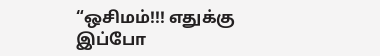“ஒசிமம்!!! எதுக்கு இப்போ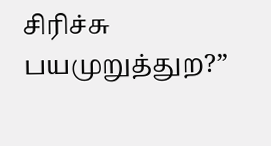சிரிச்சு பயமுறுத்துற?”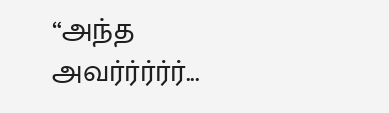“அந்த அவர்ர்ர்ர்ர்...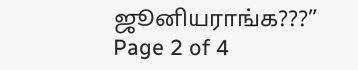ஜூனியராங்க???”
Page 2 of 4